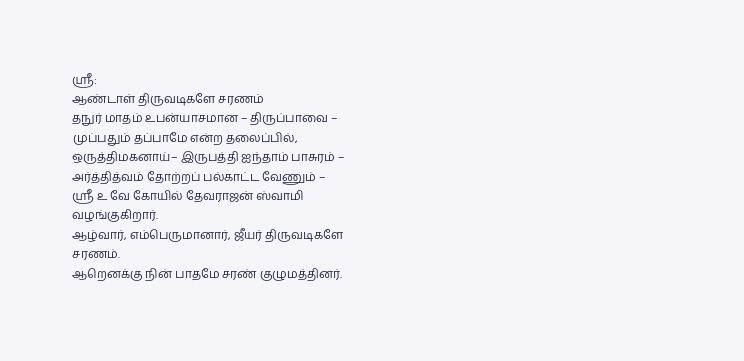ஸ்ரீ:
ஆண்டாள் திருவடிகளே சரணம்
தநுர் மாதம் உபன்யாசமான – திருப்பாவை – முப்பதும் தப்பாமே என்ற தலைப்பில்,
ஒருத்திமகனாய்– இருபத்தி ஐந்தாம் பாசுரம் –
அர்த்தித்வம் தோற்றப் பல்காட்ட வேணும் –
ஸ்ரீ உ வே கோயில் தேவராஜன் ஸ்வாமி வழங்குகிறார்.
ஆழ்வார், எம்பெருமானார், ஜீயர் திருவடிகளே சரணம்.
ஆறெனக்கு நின் பாதமே சரண் குழுமத்தினர்.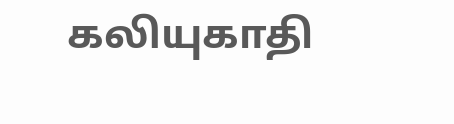கலியுகாதி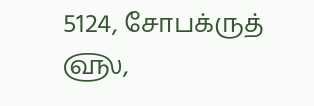5124, சோபக்ருத் ௵,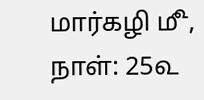மார்கழி ௴,
நாள்: 25௳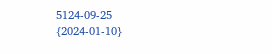5124-09-25
{2024-01-10}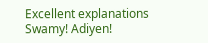Excellent explanations Swamy! Adiyen!